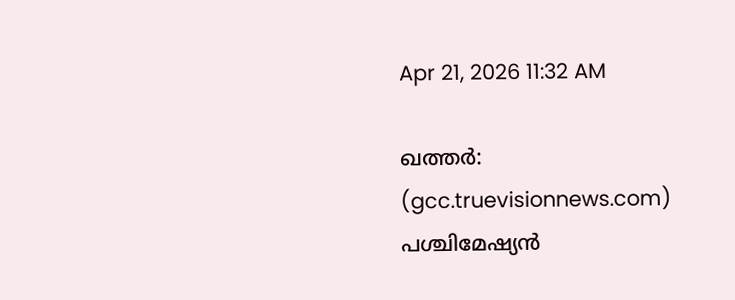Apr 21, 2026 11:32 AM

ഖത്തര്‍: (gcc.truevisionnews.com) പശ്ചിമേഷ്യന്‍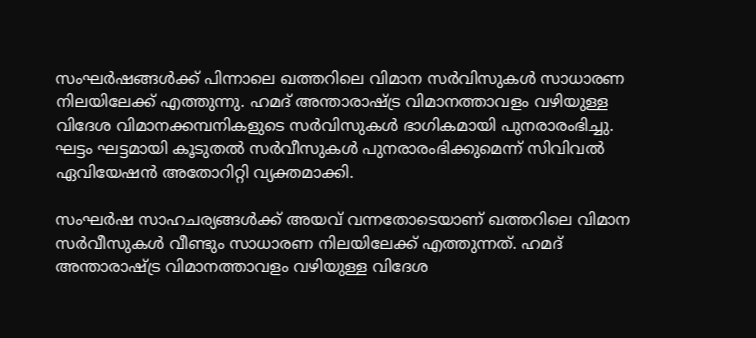സംഘര്‍ഷങ്ങള്‍ക്ക് പിന്നാലെ ഖത്തറിലെ വിമാന സര്‍വിസുകള്‍ സാധാരണ നിലയിലേക്ക് എത്തുന്നു. ഹമദ് അന്താരാഷ്ട്ര വിമാനത്താവളം വഴിയുള്ള വിദേശ വിമാനക്കമ്പനികളുടെ സര്‍വിസുകള്‍ ഭാഗികമായി പുനരാരംഭിച്ചു. ഘട്ടം ഘട്ടമായി കൂടുതല്‍ സര്‍വീസുകള്‍ പുനരാരംഭിക്കുമെന്ന് സിവിവല്‍ ഏവിയേഷന്‍ അതോറിറ്റി വ്യക്തമാക്കി.

സംഘര്‍ഷ സാഹചര്യങ്ങള്‍ക്ക് അയവ് വന്നതോടെയാണ് ഖത്തറിലെ വിമാന സര്‍വീസുകള്‍ വീണ്ടും സാധാരണ നിലയിലേക്ക് എത്തുന്നത്. ഹമദ് അന്താരാഷ്ട്ര വിമാനത്താവളം വഴിയുള്ള വിദേശ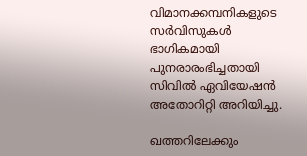വിമാനക്കമ്പനികളുടെ സര്‍വിസുകള്‍ ഭാഗികമായി പുനരാരംഭിച്ചതായി സിവില്‍ ഏവിയേഷന്‍ അതോറിറ്റി അറിയിച്ചു.

ഖത്തറിലേക്കും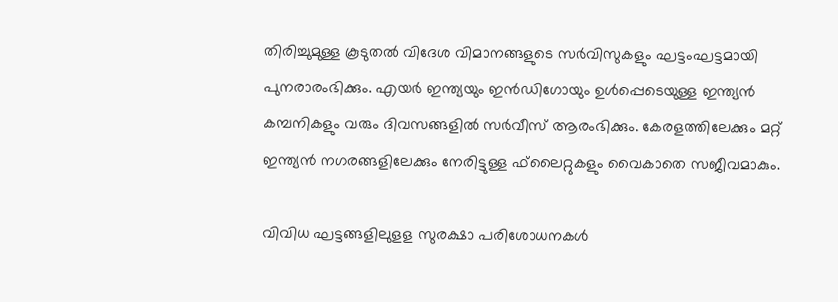തിരിച്ചുമുള്ള കൂടുതല്‍ വിദേശ വിമാനങ്ങളുടെ സര്‍വിസുകളും ഘട്ടംഘട്ടമായി പുനരാരംഭിക്കും. എയര്‍ ഇന്ത്യയും ഇന്‍ഡിഗോയും ഉള്‍പ്പെടെയുള്ള ഇന്ത്യന്‍ കമ്പനികളും വരും ദിവസങ്ങളില്‍ സര്‍വീസ് ആരംഭിക്കും. കേരളത്തിലേക്കും മറ്റ് ഇന്ത്യന്‍ നഗരങ്ങളിലേക്കും നേരിട്ടുള്ള ഫ്‌ലൈറ്റുകളും വൈകാതെ സജീവമാകും.

വിവിധ ഘട്ടങ്ങളിലുളള സുരക്ഷാ പരിശോധനകള്‍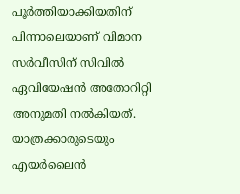പൂര്‍ത്തിയാക്കിയതിന് പിന്നാലെയാണ് വിമാന സര്‍വീസിന് സിവില്‍ ഏവിയേഷന്‍ അതോറിറ്റി അനുമതി നല്‍കിയത്. യാത്രക്കാരുടെയും എയര്‍ലൈന്‍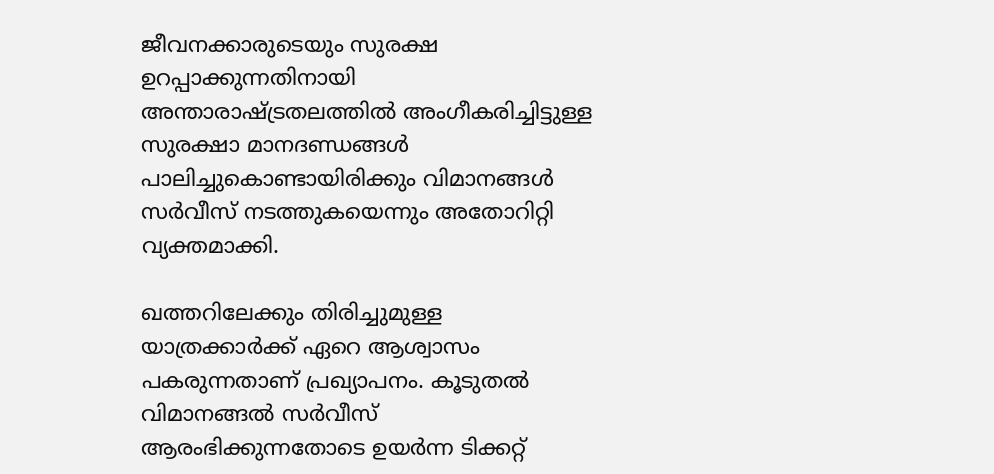ജീവനക്കാരുടെയും സുരക്ഷ ഉറപ്പാക്കുന്നതിനായി അന്താരാഷ്ട്രതലത്തില്‍ അംഗീകരിച്ചിട്ടുള്ള സുരക്ഷാ മാനദണ്ഡങ്ങള്‍ പാലിച്ചുകൊണ്ടായിരിക്കും വിമാനങ്ങള്‍ സര്‍വീസ് നടത്തുകയെന്നും അതോറിറ്റി വ്യക്തമാക്കി.

ഖത്തറിലേക്കും തിരിച്ചുമുള്ള യാത്രക്കാര്‍ക്ക് ഏറെ ആശ്വാസം പകരുന്നതാണ് പ്രഖ്യാപനം. കൂടുതല്‍ വിമാനങ്ങല്‍ സര്‍വീസ് ആരംഭിക്കുന്നതോടെ ഉയര്‍ന്ന ടിക്കറ്റ്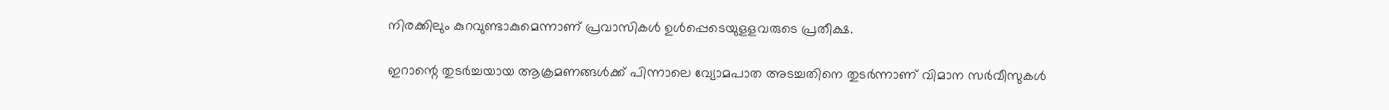നിരക്കിലും കുറവുണ്ടാകുമെന്നാണ് പ്രവാസികള്‍ ഉള്‍പ്പെടെയുളളവരുടെ പ്രതീക്ഷ.

ഇറാന്റെ തുടര്‍ച്ചയായ ആക്രമണങ്ങള്‍ക്ക് പിന്നാലെ വ്യോമപാത അടച്ചതിനെ തുടര്‍ന്നാണ് വിമാന സര്‍വീസുകള്‍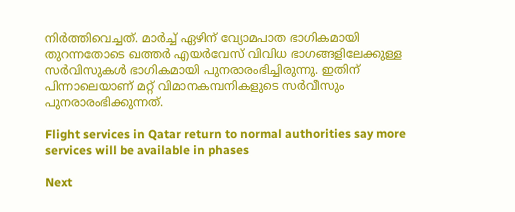നിര്‍ത്തിവെച്ചത്. മാര്‍ച്ച് ഏഴിന് വ്യോമപാത ഭാഗികമായി തുറന്നതോടെ ഖത്തര്‍ എയര്‍വേസ് വിവിധ ഭാഗങ്ങളിലേക്കുള്ള സര്‍വിസുകള്‍ ഭാഗികമായി പുനരാരംഭിച്ചിരുന്നു. ഇതിന് പിന്നാലെയാണ് മറ്റ് വിമാനകമ്പനികളുടെ സര്‍വീസും പുനരാരംഭിക്കുന്നത്.

Flight services in Qatar return to normal authorities say more services will be available in phases

Next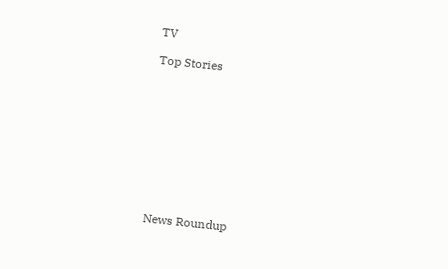TV

Top Stories










News Roundup